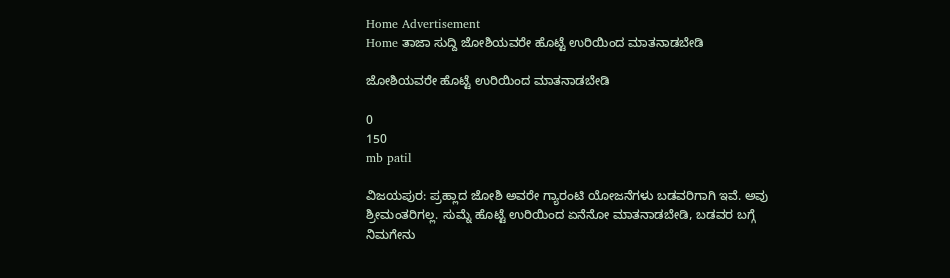Home Advertisement
Home ತಾಜಾ ಸುದ್ದಿ ಜೋಶಿಯವರೇ ಹೊಟ್ಟೆ ಉರಿಯಿಂದ ಮಾತನಾಡಬೇಡಿ

ಜೋಶಿಯವರೇ ಹೊಟ್ಟೆ ಉರಿಯಿಂದ ಮಾತನಾಡಬೇಡಿ

0
150
mb patil

ವಿಜಯಪುರ: ಪ್ರಹ್ಲಾದ ಜೋಶಿ ಅವರೇ ಗ್ಯಾರಂಟಿ ಯೋಜನೆಗಳು ಬಡವರಿಗಾಗಿ ಇವೆ. ಅವು ಶ್ರೀಮಂತರಿಗಲ್ಲ. ಸುಮ್ನೆ ಹೊಟ್ಟೆ ಉರಿಯಿಂದ ಏನೆನೋ ಮಾತನಾಡಬೇಡಿ, ಬಡವರ ಬಗ್ಗೆ ನಿಮಗೇನು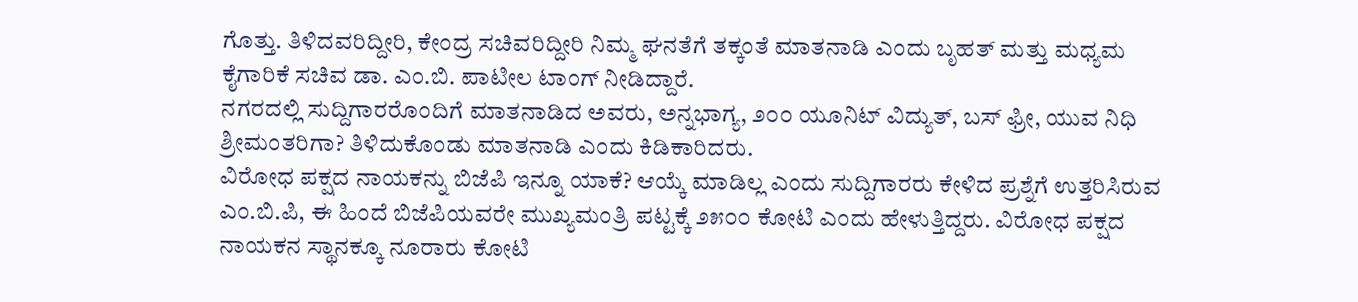ಗೊತ್ತು. ತಿಳಿದವರಿದ್ದೀರಿ, ಕೇಂದ್ರ ಸಚಿವರಿದ್ದೀರಿ ನಿಮ್ಮ ಘನತೆಗೆ ತಕ್ಕಂತೆ ಮಾತನಾಡಿ ಎಂದು ಬೃಹತ್ ಮತ್ತು ಮಧ್ಯಮ ಕೈಗಾರಿಕೆ ಸಚಿವ ಡಾ. ಎಂ.ಬಿ. ಪಾಟೀಲ ಟಾಂಗ್ ನೀಡಿದ್ದಾರೆ.
ನಗರದಲ್ಲಿ ಸುದ್ದಿಗಾರರೊಂದಿಗೆ ಮಾತನಾಡಿದ ಅವರು, ಅನ್ನಭಾಗ್ಯ, ೨೦೦ ಯೂನಿಟ್ ವಿದ್ಯುತ್, ಬಸ್ ಫ್ರೀ, ಯುವ ನಿಧಿ ಶ್ರೀಮಂತರಿಗಾ? ತಿಳಿದುಕೊಂಡು ಮಾತನಾಡಿ ಎಂದು ಕಿಡಿಕಾರಿದರು.
ವಿರೋಧ ಪಕ್ಷದ ನಾಯಕನ್ನು ಬಿಜೆಪಿ ಇನ್ನೂ ಯಾಕೆ? ಆಯ್ಕೆ ಮಾಡಿಲ್ಲ ಎಂದು ಸುದ್ದಿಗಾರರು ಕೇಳಿದ ಪ್ರಶ್ನೆಗೆ ಉತ್ತರಿಸಿರುವ ಎಂ.ಬಿ.ಪಿ, ಈ ಹಿಂದೆ ಬಿಜೆಪಿಯವರೇ ಮುಖ್ಯಮಂತ್ರಿ ಪಟ್ಟಕ್ಕೆ ೨೫೦೦ ಕೋಟಿ ಎಂದು ಹೇಳುತ್ತಿದ್ದರು. ವಿರೋಧ ಪಕ್ಷದ ನಾಯಕನ ಸ್ಥಾನಕ್ಕೂ ನೂರಾರು ಕೋಟಿ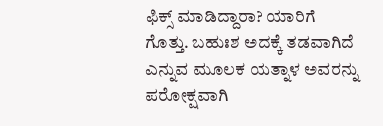ಫಿಕ್ಸ್ ಮಾಡಿದ್ದಾರಾ? ಯಾರಿಗೆ ಗೊತ್ತು. ಬಹುಃಶ ಅದಕ್ಕೆ ತಡವಾಗಿದೆ ಎನ್ನುವ ಮೂಲಕ ಯತ್ನಾಳ ಅವರನ್ನು ಪರೋಕ್ಷವಾಗಿ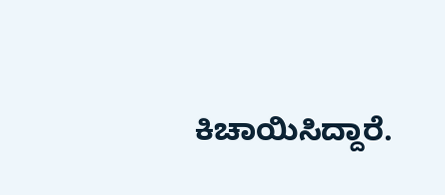ಕಿಚಾಯಿಸಿದ್ದಾರೆ.